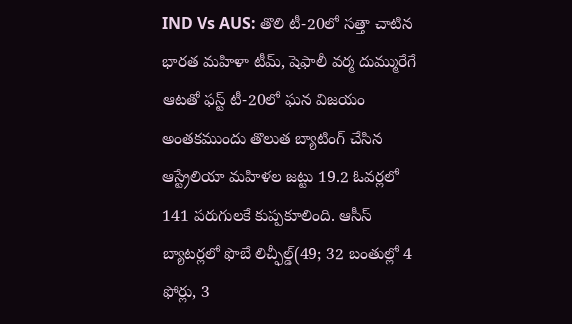IND Vs AUS: తొలి టీ-20లో సత్తా చాటిన భారత మహిళా టీమ్, షెఫాలీ వర్మ దుమ్మురేగే ఆటతో ఫస్ట్ టీ-20లో ఘన విజయం
అంతకముందు తొలుత బ్యాటింగ్ చేసిన ఆస్ట్రేలియా మహిళల జట్టు 19.2 ఓవర్లలో 141 పరుగులకే కుప్పకూలింది. ఆసీస్ బ్యాటర్లలో ఫొబే లిచ్ఫీల్డ్(49; 32 బంతుల్లో 4 ఫోర్లు, 3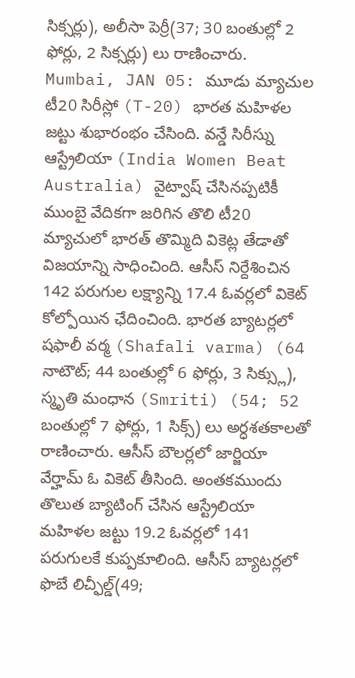సిక్సర్లు), అలీసా పెర్రీ(37; 30 బంతుల్లో 2 ఫోర్లు, 2 సిక్సర్లు) లు రాణించారు.
Mumbai, JAN 05: మూడు మ్యాచుల టీ20 సిరీస్లో (T-20) భారత మహిళల జట్టు శుభారంభం చేసింది. వన్డే సిరీస్ను ఆస్ట్రేలియా (India Women Beat Australia) వైట్వాష్ చేసినప్పటికీ ముంబై వేదికగా జరిగిన తొలి టీ20 మ్యాచులో భారత్ తొమ్మిది వికెట్ల తేడాతో విజయాన్ని సాధించింది. ఆసీస్ నిర్దేశించిన 142 పరుగుల లక్ష్యాన్ని 17.4 ఓవర్లలో వికెట్ కోల్పోయిన ఛేదించింది. భారత బ్యాటర్లలో షఫాలీ వర్మ (Shafali varma) (64 నాటౌట్; 44 బంతుల్లో 6 ఫోర్లు, 3 సిక్స్లు), స్మృతి మంధాన (Smriti) (54; 52 బంతుల్లో 7 ఫోర్లు, 1 సిక్స్) లు అర్ధశతకాలతో రాణించారు. ఆసీస్ బౌలర్లలో జార్జియా వేర్హామ్ ఓ వికెట్ తీసింది. అంతకముందు తొలుత బ్యాటింగ్ చేసిన ఆస్ట్రేలియా మహిళల జట్టు 19.2 ఓవర్లలో 141 పరుగులకే కుప్పకూలింది. ఆసీస్ బ్యాటర్లలో ఫొబే లిచ్ఫీల్డ్(49;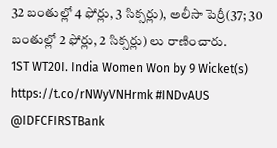32 బంతుల్లో 4 ఫోర్లు, 3 సిక్సర్లు), అలీసా పెర్రీ(37; 30 బంతుల్లో 2 ఫోర్లు, 2 సిక్సర్లు) లు రాణించారు.
1ST WT20I. India Women Won by 9 Wicket(s) https://t.co/rNWyVNHrmk #INDvAUS @IDFCFIRSTBank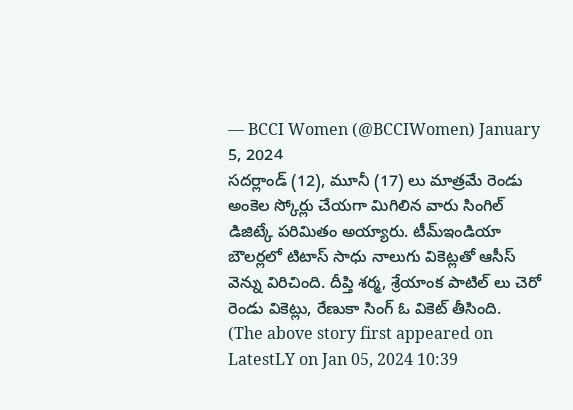— BCCI Women (@BCCIWomen) January 5, 2024
సదర్లాండ్ (12), మూనీ (17) లు మాత్రమే రెండు అంకెల స్కోర్లు చేయగా మిగిలిన వారు సింగిల్ డిజిట్కే పరిమితం అయ్యారు. టీమ్ఇండియా బౌలర్లలో టిటాస్ సాధు నాలుగు వికెట్లతో ఆసీస్ వెన్ను విరిచింది. దీప్తి శర్మ, శ్రేయాంక పాటిల్ లు చెరో రెండు వికెట్లు, రేణుకా సింగ్ ఓ వికెట్ తీసింది.
(The above story first appeared on LatestLY on Jan 05, 2024 10:39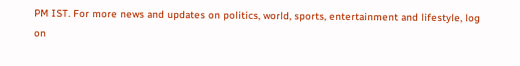PM IST. For more news and updates on politics, world, sports, entertainment and lifestyle, log on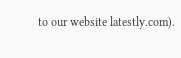to our website latestly.com).